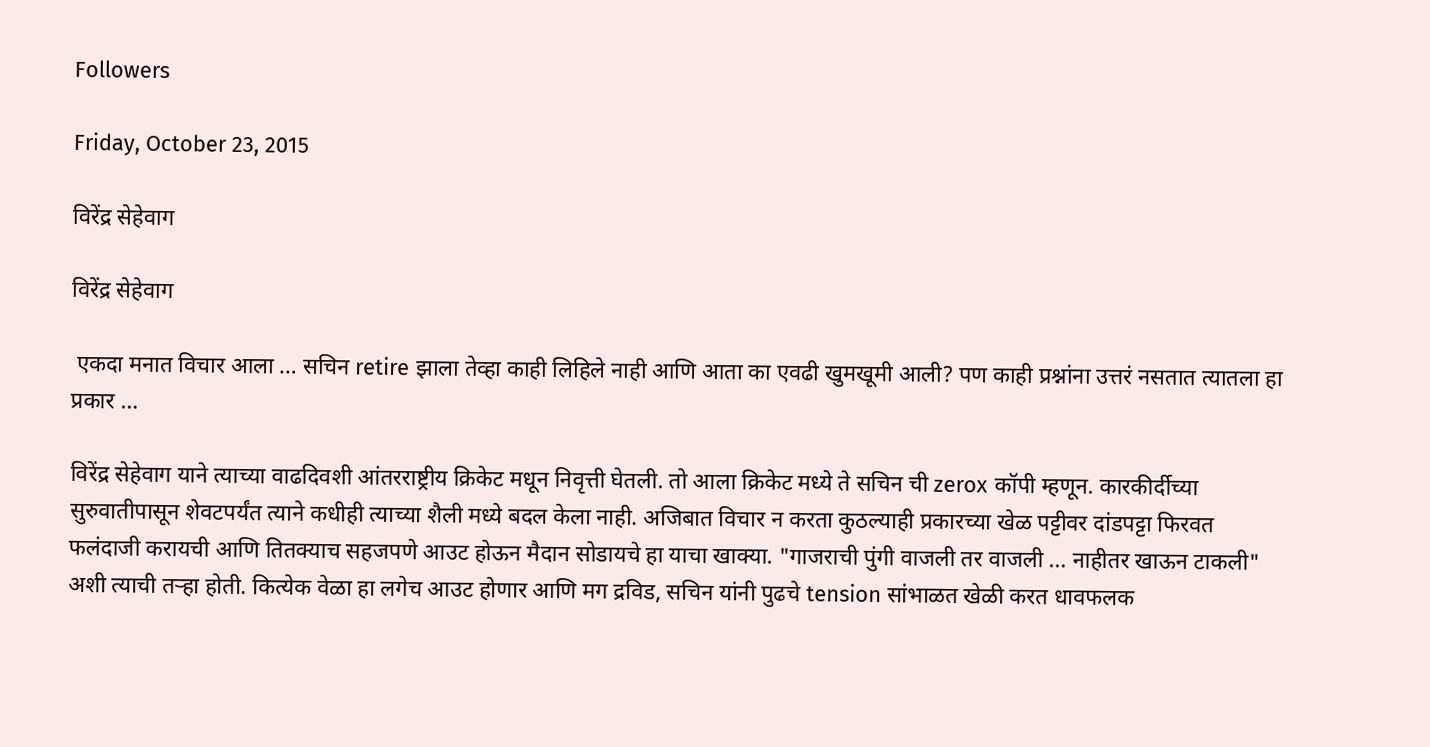Followers

Friday, October 23, 2015

विरेंद्र सेहेवाग

विरेंद्र सेहेवाग

 एकदा मनात विचार आला … सचिन retire झाला तेव्हा काही लिहिले नाही आणि आता का एवढी खुमखूमी आली? पण काही प्रश्नांना उत्तरं नसतात त्यातला हा प्रकार …

विरेंद्र सेहेवाग याने त्याच्या वाढदिवशी आंतरराष्ट्रीय क्रिकेट मधून निवृत्ती घेतली. तो आला क्रिकेट मध्ये ते सचिन ची zerox कॉपी म्हणून. कारकीर्दीच्या सुरुवातीपासून शेवटपर्यंत त्याने कधीही त्याच्या शैली मध्ये बदल केला नाही. अजिबात विचार न करता कुठल्याही प्रकारच्या खेळ पट्टीवर दांडपट्टा फिरवत फलंदाजी करायची आणि तितक्याच सहजपणे आउट होऊन मैदान सोडायचे हा याचा खाक्या. "गाजराची पुंगी वाजली तर वाजली … नाहीतर खाऊन टाकली" अशी त्याची तऱ्हा होती. कित्येक वेळा हा लगेच आउट होणार आणि मग द्रविड, सचिन यांनी पुढचे tension सांभाळत खेळी करत धावफलक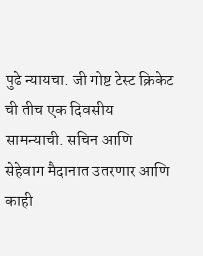पुढे न्यायचा. जी गोष्ट टेस्ट क्रिकेट ची तीच एक दिवसीय सामन्याची. सचिन आणि सेहेवाग मैदानात उतरणार आणि काही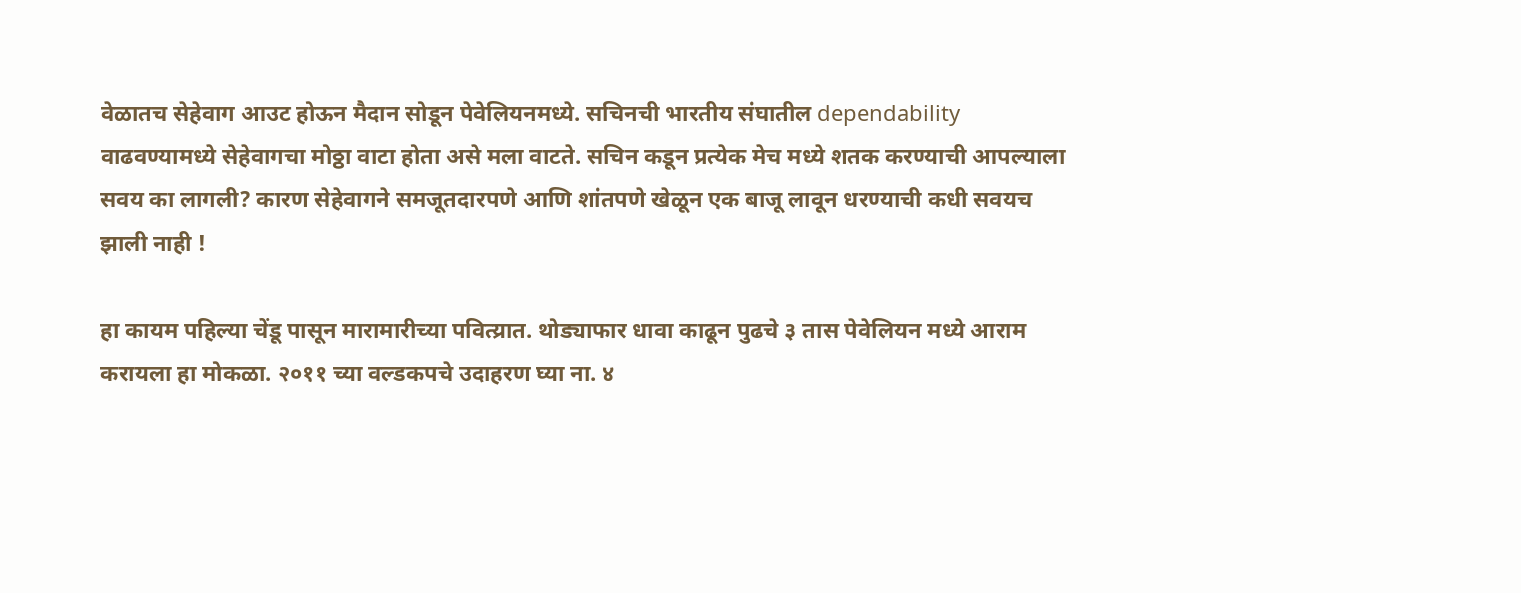वेळातच सेहेवाग आउट होऊन मैदान सोडून पेवेलियनमध्ये. सचिनची भारतीय संघातील dependability वाढवण्यामध्ये सेहेवागचा मोठ्ठा वाटा होता असे मला वाटते. सचिन कडून प्रत्येक मेच मध्ये शतक करण्याची आपल्याला सवय का लागली? कारण सेहेवागने समजूतदारपणे आणि शांतपणे खेळून एक बाजू लावून धरण्याची कधी सवयच झाली नाही !

हा कायम पहिल्या चेंडू पासून मारामारीच्या पवित्य्रात. थोड्याफार धावा काढून पुढचे ३ तास पेवेलियन मध्ये आराम करायला हा मोकळा. २०११ च्या वल्डकपचे उदाहरण घ्या ना. ४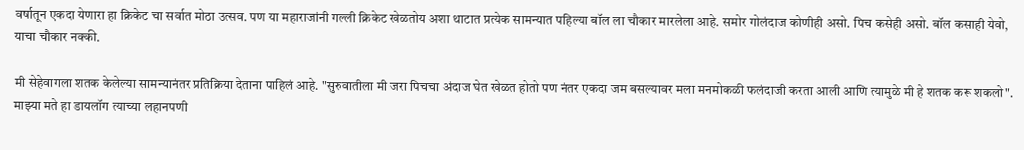वर्षातून एकदा येणारा हा क्रिकेट चा सर्वात मोठा उत्सव. पण या महाराजांनी गल्ली क्रिकेट खेळतोय अशा थाटात प्रत्येक सामन्यात पहिल्या बॉल ला चौकार मारलेला आहे. समोर गोलंदाज कोणीही असो. पिच कसेही असो. बॉल कसाही येवो, याचा चौकार नक्की.

मी सेहेवागला शतक केलेल्या सामन्यानंतर प्रतिक्रिया देताना पाहिलं आहे. "सुरुवातीला मी जरा पिचचा अंदाज घेत खेळत होतो पण नंतर एकदा जम बसल्यावर मला मनमोकळी फलंदाजी करता आली आणि त्यामुळे मी हे शतक करू शकलो". माझ्या मते हा डायलॉग त्याच्या लहानपणी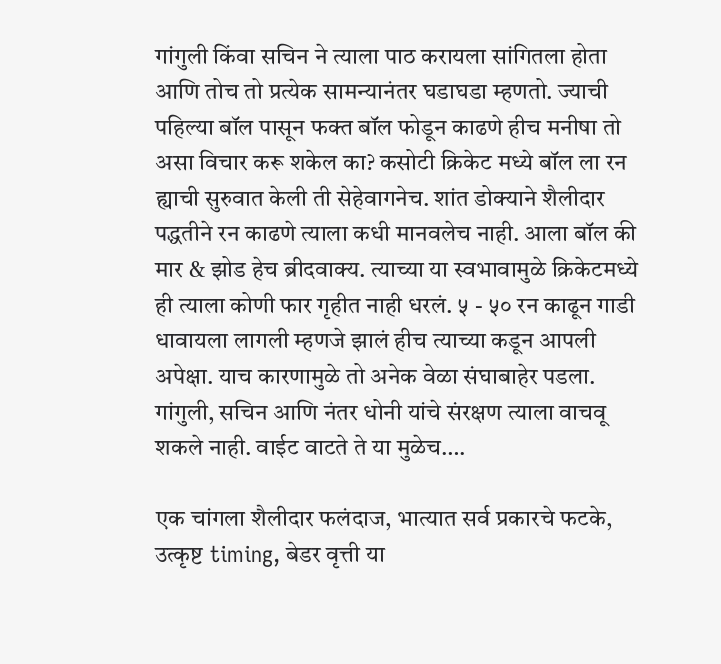गांगुली किंवा सचिन ने त्याला पाठ करायला सांगितला होता आणि तोच तो प्रत्येक सामन्यानंतर घडाघडा म्हणतो. ज्याची पहिल्या बॉल पासून फक्त बॉल फोडून काढणे हीच मनीषा तो असा विचार करू शकेल का? कसोटी क्रिकेट मध्ये बॉल ला रन ह्याची सुरुवात केली ती सेहेवागनेच. शांत डोक्याने शैलीदार पद्धतीने रन काढणे त्याला कधी मानवलेच नाही. आला बॉल की मार & झोड हेच ब्रीदवाक्य. त्याच्या या स्वभावामुळे क्रिकेटमध्ये ही त्याला कोणी फार गृहीत नाही धरलं. ५ - ५० रन काढून गाडी धावायला लागली म्हणजे झालं हीच त्याच्या कडून आपली अपेक्षा. याच कारणामुळे तो अनेक वेळा संघाबाहेर पडला. गांगुली, सचिन आणि नंतर धोनी यांचे संरक्षण त्याला वाचवू शकले नाही. वाईट वाटते ते या मुळेच….

एक चांगला शैलीदार फलंदाज, भात्यात सर्व प्रकारचे फटके, उत्कृष्ट timing, बेडर वृत्ती या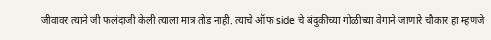जीवावर त्याने जी फलंदाजी केली त्याला मात्र तोड नाही. त्याचे ऑफ side चे बंदुकीच्या गोळीच्या वेगाने जाणारे चौकार हा म्हणजे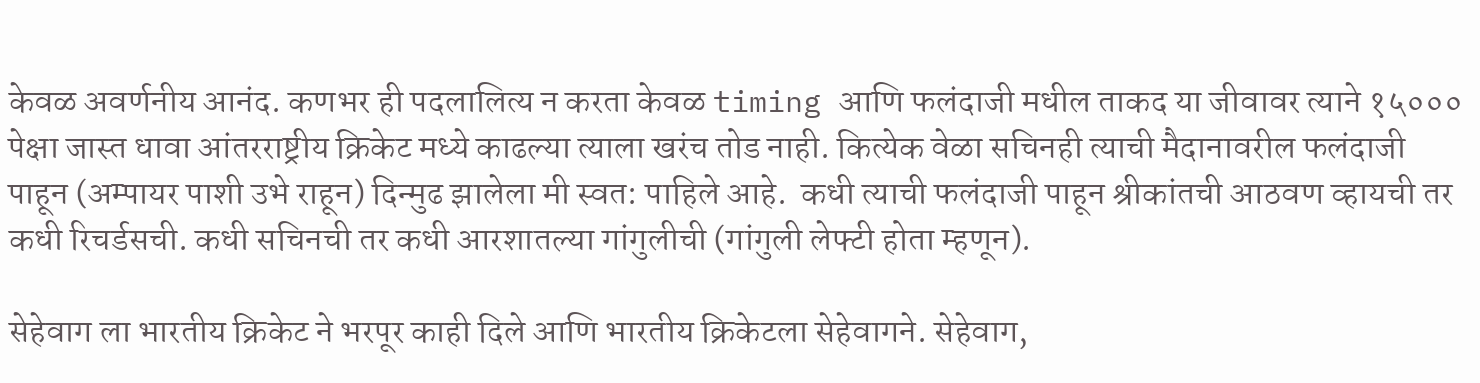केवळ अवर्णनीय आनंद. कणभर ही पदलालित्य न करता केवळ timing आणि फलंदाजी मधील ताकद या जीवावर त्याने १५००० पेक्षा जास्त धावा आंतरराष्ट्रीय क्रिकेट मध्ये काढल्या त्याला खरंच तोड नाही. कित्येक वेळा सचिनही त्याची मैदानावरील फलंदाजी पाहून (अम्पायर पाशी उभे राहून) दिन्मुढ झालेला मी स्वत: पाहिले आहे.  कधी त्याची फलंदाजी पाहून श्रीकांतची आठवण व्हायची तर कधी रिचर्डसची. कधी सचिनची तर कधी आरशातल्या गांगुलीची (गांगुली लेफ्टी होता म्हणून).

सेहेवाग ला भारतीय क्रिकेट ने भरपूर काही दिले आणि भारतीय क्रिकेटला सेहेवागने. सेहेवाग,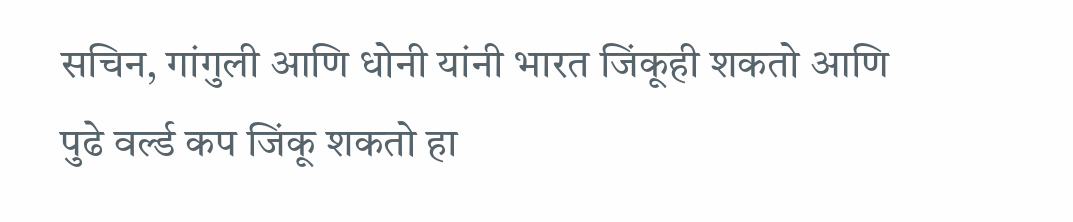सचिन, गांगुली आणि धोनी यांनी भारत जिंकूही शकतो आणि पुढे वर्ल्ड कप जिंकू शकतो हा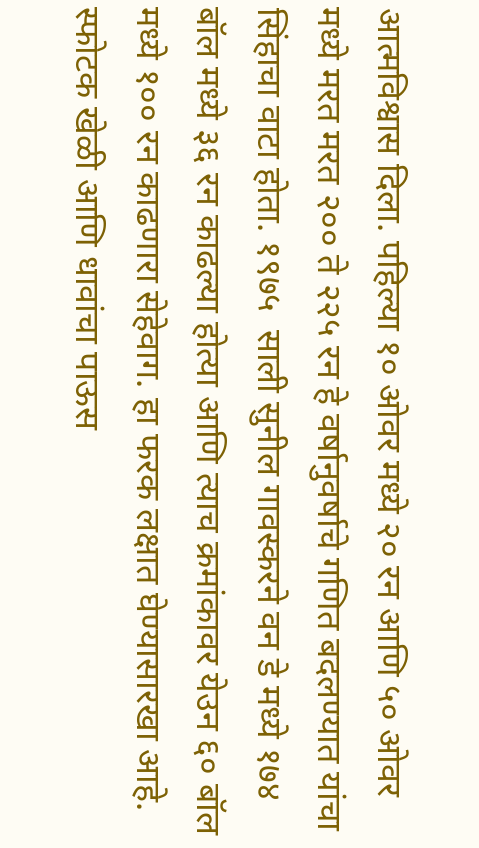आत्मविश्वास दिला. पहिल्या १० ओवर मध्ये २० रन आणि ५० ओवर मध्ये मरत मरत २०० ते २२५ रन हे वर्षानुवर्षाचे गणित बदलण्यात यांचा सिंहाचा वाटा होता. १९७५  साली सुनील गावस्करने वन डे मध्ये १७४ बॉल मध्ये ३६ रन काढल्या होत्या आणि त्याच क्रमांकावर येउन ६० बॉल मध्ये १०० रन काढणारा सेहेवाग. हा फरक लक्षात घेण्यासारखा आहे. स्फोटक खेळी आणि धावांचा पाऊस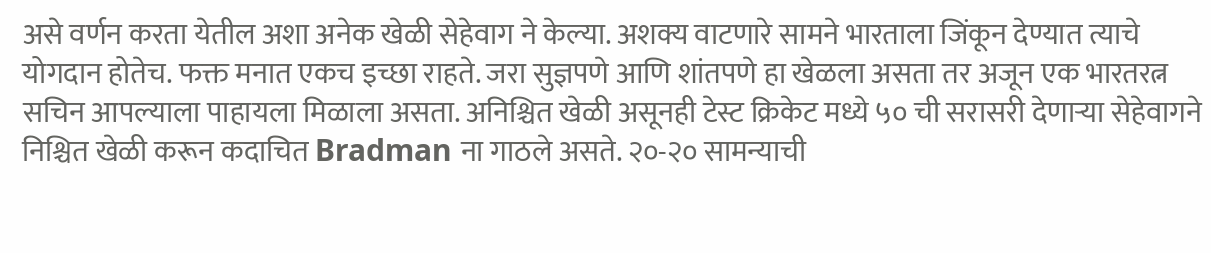असे वर्णन करता येतील अशा अनेक खेळी सेहेवाग ने केल्या. अशक्य वाटणारे सामने भारताला जिंकून देण्यात त्याचे योगदान होतेच. फक्त मनात एकच इच्छा राहते. जरा सुज्ञपणे आणि शांतपणे हा खेळला असता तर अजून एक भारतरत्न सचिन आपल्याला पाहायला मिळाला असता. अनिश्चित खेळी असूनही टेस्ट क्रिकेट मध्ये ५० ची सरासरी देणाऱ्या सेहेवागने निश्चित खेळी करून कदाचित Bradman ना गाठले असते. २०-२० सामन्याची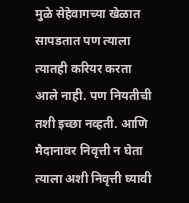मुळे सेहेवागच्या खेळात सापडतात पण त्याला त्यातही करियर करता आले नाही. पण नियतीची तशी इच्छा नव्हती. आणि मैदानावर निवृत्ती न घेता त्याला अशी निवृत्ती घ्यावी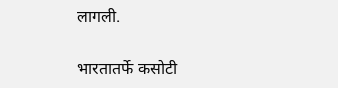लागली.

भारतातर्फे कसोटी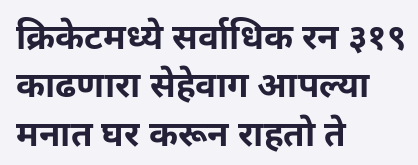क्रिकेटमध्ये सर्वाधिक रन ३१९ काढणारा सेहेवाग आपल्या मनात घर करून राहतो ते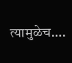त्यामुळेच….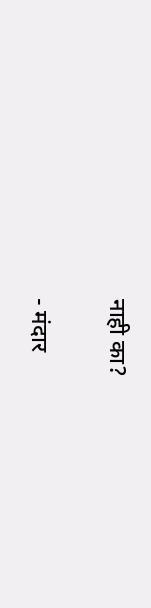नाही का?

- मंदार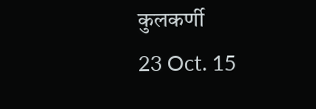कुलकर्णी
23 Oct. 15